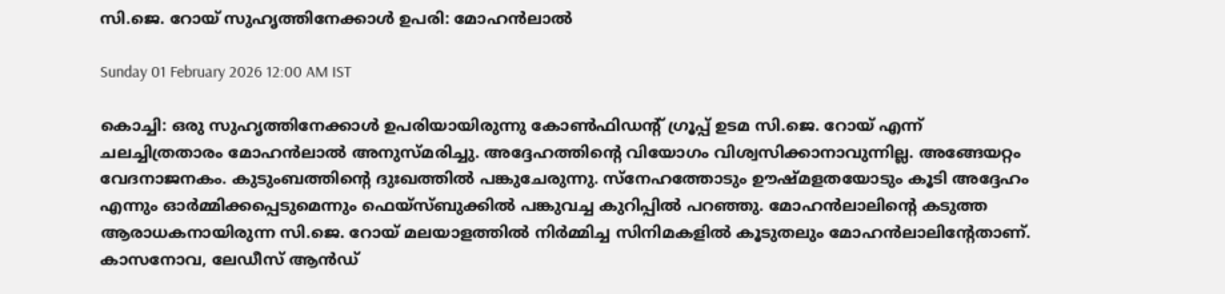സി.ജെ. റോയ് സുഹൃത്തിനേക്കാൾ ഉപരി: മോഹൻലാൽ

Sunday 01 February 2026 12:00 AM IST

കൊച്ചി: ഒരു സുഹൃത്തിനേക്കാൾ ഉപരിയായിരുന്നു കോൺഫിഡന്റ് ഗ്രൂപ്പ് ഉടമ സി.ജെ. റോയ് എന്ന് ചലച്ചിത്രതാരം മോഹൻലാൽ അനുസ്മരിച്ചു. അദ്ദേഹത്തിന്റെ വിയോഗം വിശ്വസിക്കാനാവുന്നില്ല. അങ്ങേയറ്റം വേദനാജനകം. കുടുംബത്തിന്റെ ദുഃഖത്തിൽ പങ്കുചേരുന്നു. സ്‌നേഹത്തോടും ഊഷ്മളതയോടും കൂടി അദ്ദേഹം എന്നും ഓർമ്മിക്കപ്പെടുമെന്നും ഫെയ്‌സ്ബുക്കിൽ പങ്കുവച്ച കുറിപ്പിൽ പറഞ്ഞു. മോഹൻലാലിന്റെ കടുത്ത ആരാധകനായിരുന്ന സി.ജെ. റോയ് മലയാളത്തിൽ നിർമ്മിച്ച സിനിമകളിൽ കൂടുതലും മോഹൻലാലിന്റേതാണ്. കാസനോവ, ലേഡീസ് ആൻഡ്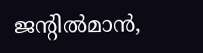ജന്റിൽമാൻ,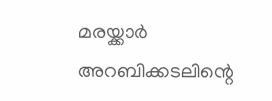മരയ്ക്കാർ അറബിക്കടലിന്റെ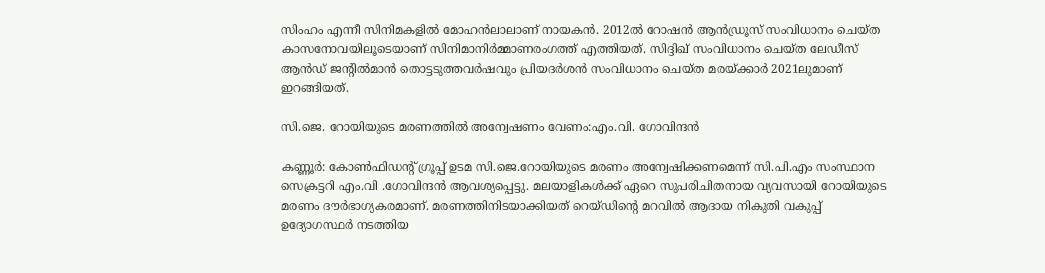സിംഹം എന്നീ സിനിമകളിൽ മോഹൻലാലാണ് നായകൻ. 2012ൽ റോഷൻ ആൻഡ്രൂസ് സംവിധാനം ചെയ്ത കാസനോവയിലൂടെയാണ് സിനിമാനിർമ്മാണരംഗത്ത് എത്തിയത്. സിദ്ദിഖ് സംവിധാനം ചെയ്ത ലേഡീസ് ആൻഡ് ജന്റിൽമാൻ തൊട്ടടുത്തവർഷവും പ്രിയദർശൻ സംവിധാനം ചെയ്ത മരയ്ക്കാർ 2021ലുമാണ് ഇറങ്ങിയത്.

സി.ജെ. റോയിയുടെ മരണത്തിൽ അന്വേഷണം വേണം:എം.വി. ഗോവിന്ദൻ

കണ്ണൂർ: കോൺഫിഡന്റ് ഗ്രൂപ്പ് ഉടമ സി.ജെ.റോയിയുടെ മരണം അന്വേഷിക്കണമെന്ന് സി.പി.എം സംസ്ഥാന സെക്രട്ടറി എം.വി .ഗോവിന്ദൻ ആവശ്യപ്പെട്ടു. മലയാളികൾക്ക് ഏറെ സുപരിചിതനായ വ്യവസായി റോയിയുടെ മരണം ദൗർഭാഗ്യകരമാണ്. മരണത്തിനിടയാക്കിയത് റെയ്ഡിന്റെ മറവിൽ ആദായ നികുതി വകുപ്പ് ഉദ്യോഗസ്ഥർ നടത്തിയ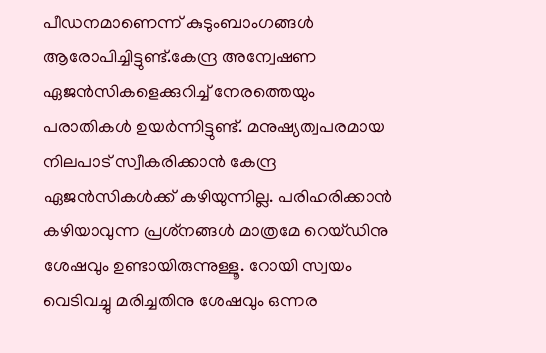പീഡനമാണെന്ന് കുടുംബാംഗങ്ങൾ ആരോപിച്ചിട്ടുണ്ട്.കേന്ദ്ര അന്വേഷണ ഏജൻസികളെക്കുറിച്ച് നേരത്തെയും പരാതികൾ ഉയർന്നിട്ടുണ്ട്. മനുഷ്യത്വപരമായ നിലപാട് സ്വീകരിക്കാൻ കേന്ദ്ര ഏജൻസികൾക്ക് കഴിയുന്നില്ല. പരിഹരിക്കാൻ കഴിയാവുന്ന പ്രശ്‌നങ്ങൾ മാത്രമേ റെയ്ഡിനു ശേഷവും ഉണ്ടായിരുന്നുള്ളൂ. റോയി സ്വയം വെടിവച്ചു മരിച്ചതിനു ശേഷവും ഒന്നര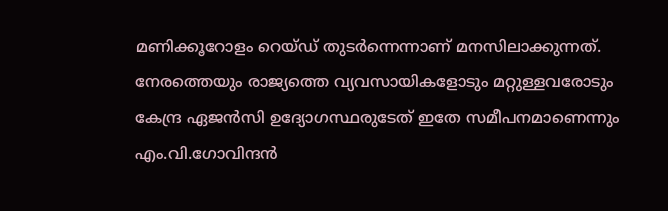മണിക്കൂറോളം റെയ്ഡ് തുടർന്നെന്നാണ് മനസിലാക്കുന്നത്. നേരത്തെയും രാജ്യത്തെ വ്യവസായികളോടും മറ്റുള്ളവരോടും കേന്ദ്ര ഏജൻസി ഉദ്യോഗസ്ഥരുടേത് ഇതേ സമീപനമാണെന്നും എം.വി.ഗോവിന്ദൻ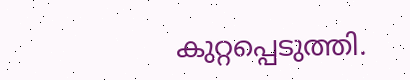കുറ്റപ്പെടുത്തി.